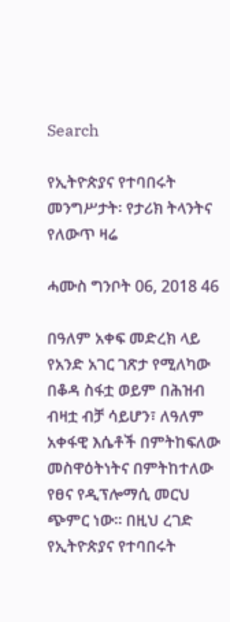Search

የኢትዮጵያና የተባበሩት መንግሥታት፡ የታሪክ ትላንትና የለውጥ ዛሬ

ሓሙስ ግንቦት 06, 2018 46

በዓለም አቀፍ መድረክ ላይ የአንድ አገር ገጽታ የሚለካው በቆዳ ስፋቷ ወይም በሕዝብ ብዛቷ ብቻ ሳይሆን፣ ለዓለም አቀፋዊ እሴቶች በምትከፍለው መስዋዕትነትና በምትከተለው የፀና የዲፕሎማሲ መርህ ጭምር ነው። በዚህ ረገድ የኢትዮጵያና የተባበሩት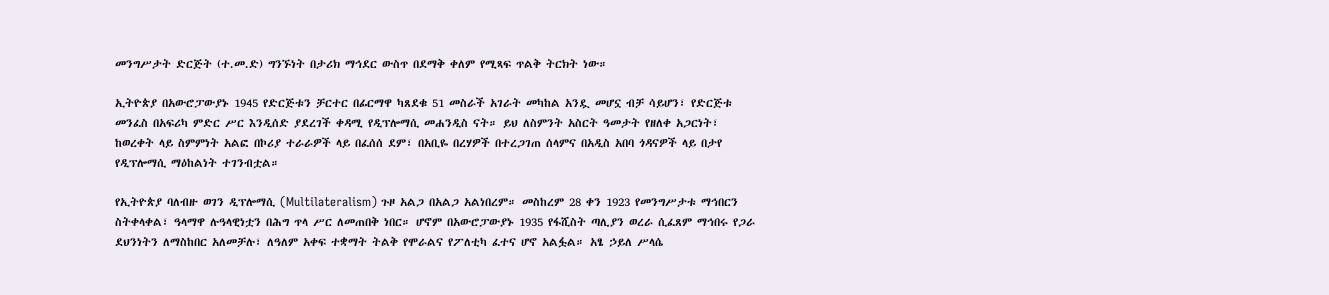መንግሥታት ድርጅት (ተ.መ.ድ) ግንኙነት በታሪክ ማኅደር ውስጥ በደማቅ ቀለም የሚጻፍ ጥልቅ ትርክት ነው።

ኢትዮጵያ በአውሮፓውያኑ 1945 የድርጅቱን ቻርተር በፊርማዋ ካጸደቁ 51 መስራች አገራት መካከል አንዷ መሆኗ ብቻ ሳይሆን፣ የድርጅቱ መንፈስ በአፍሪካ ምድር ሥር እንዲሰድ ያደረገች ቀዳሚ የዲፕሎማሲ መሐንዲስ ናት። ይህ ለስምንት አስርት ዓመታት የዘለቀ አጋርነት፣ ከወረቀት ላይ ስምምነት አልፎ በኮሪያ ተራራዎች ላይ በፈሰሰ ደም፣ በአቢዬ በረሃዎች በተረጋገጠ ሰላምና በአዲስ አበባ ጎዳናዎች ላይ በታየ የዲፕሎማሲ ማዕከልነት ተገንብቷል።

የኢትዮጵያ ባለብዙ ወገን ዲፕሎማሲ (Multilateralism) ጉዞ አልጋ በአልጋ አልነበረም። መስከረም 28 ቀን 1923 የመንግሥታቱ ማኅበርን ስትቀላቀል፣ ዓላማዋ ሉዓላዊነቷን በሕግ ጥላ ሥር ለመጠበቅ ነበር። ሆኖም በአውሮፓውያኑ 1935 የፋሺስት ጣሊያን ወረራ ሲፈጸም ማኅበሩ የጋራ ደህንነትን ለማስከበር አለመቻሉ፣ ለዓለም አቀፍ ተቋማት ትልቅ የሞራልና የፖለቲካ ፈተና ሆኖ አልፏል። አፄ ኃይለ ሥላሴ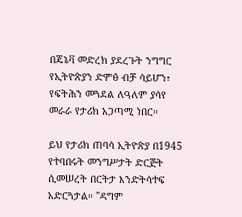በጄኔቫ መድረክ ያደረጉት ንግግር የኢትዮጵያን ድምፅ ብቻ ሳይሆን፣ የፍትሕን መጓደል ለዓለም ያሳየ መራራ የታሪክ አጋጣሚ ነበር።

ይህ የታሪክ ጠባሳ ኢትዮጵያ በ1945 የተባበሩት መንግሥታት ድርጅት ሲመሠረት በርትታ እንድትሳተፍ አድርጓታል። "ዳግም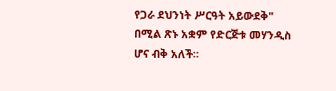የጋራ ደህንነት ሥርዓት አይውደቅ" በሚል ጽኑ አቋም የድርጅቱ መሃንዲስ ሆና ብቅ አለች።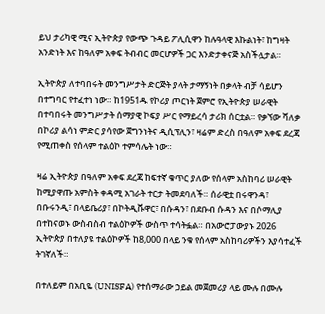ይህ ታሪካዊ ሚና ኢትዮጵያ የውጭ ጉዳይ ፖሊሲዋን ከሉዓላዊ እኩልነት፣ ከግዛት አንድነት እና ከዓለም አቀፍ ትብብር መርሆዎች ጋር እንድታቀናጅ አስችሏታል።

ኢትዮጵያ ለተባበሩት መንግሥታት ድርጅት ያላት ታማኝነት በቃላት ብቻ ሳይሆን በተግባር የተፈተነ ነው። ከ1951ዱ የኮሪያ ጦርነት ጀምሮ የኢትዮጵያ ሠራዊት በተባበሩት መንግሥታት ሰማያዊ ኮፍያ ሥር የማይረሳ ታሪክ ሰርቷል። የቃኘው ሻለቃ በኮሪያ ልሳነ ምድር ያሳየው ጀግንነትና ዲሲፕሊን፣ ዛሬም ድረስ በዓለም አቀፍ ደረጃ የሚጠቀስ የሰላም ተልዕኮ ተምሳሌት ነው።

ዛሬ ኢትዮጵያ በዓለም አቀፍ ደረጃ ከፍተኛ ቁጥር ያለው የሰላም አስከባሪ ሠራዊት ከሚያዋጡ አምስት ቀዳሚ አገራት ተርታ ትመደባለች። ሰራዊቷ በሩዋንዳ፣ በቡሩንዲ፣ በላይቤሪያ፣ በኮትዲቩዋር፣ በሱዳን፣ በደቡብ ሱዳን እና በሶማሊያ በተከናወኑ ውስብስብ ተልዕኮዎች ውስጥ ተሳትፏል። በአውሮፓውያኑ 2026 ኢትዮጵያ በተለያዩ ተልዕኮዎች ከ8,000 በላይ ንቁ የሰላም አስከባሪዎችን እያሳተፈች ትገኛለች።

በተለይም በአቢዬ (UNISFA) የተሰማራው ኃይል መጀመሪያ ላይ ሙሉ በሙሉ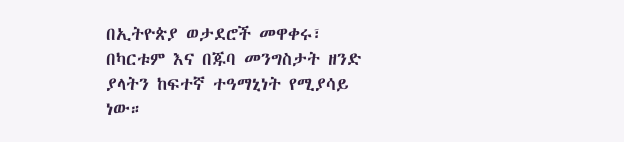በኢትዮጵያ ወታደሮች መዋቀሩ፣ በካርቱም እና በጁባ መንግስታት ዘንድ ያላትን ከፍተኛ ተዓማኒነት የሚያሳይ ነው።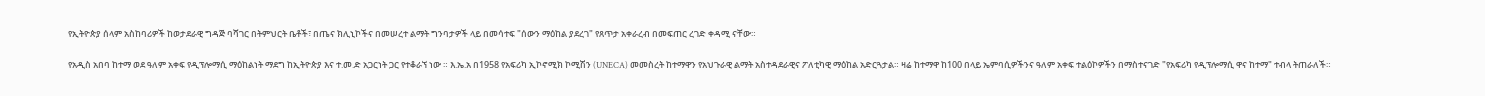የኢትዮጵያ ሰላም አስከባሪዎች ከወታደራዊ ግዳጅ ባሻገር በትምህርት ቤቶች፣ በጤና ክሊኒኮችና በመሠረተ ልማት ግንባታዎች ላይ በመሳተፍ "ሰውን ማዕከል ያደረገ" የጸጥታ አቀራረብ በመፍጠር ረገድ ቀዳሚ ናቸው።

የአዲስ አበባ ከተማ ወደ ዓለም አቀፍ የዲፕሎማሲ ማዕከልነት ማደግ ከኢትዮጵያ እና ተ.መ.ድ አጋርነት ጋር የተቆራኘ ነው ። እ.ኤ.አ በ1958 የአፍሪካ ኢኮኖሚክ ኮሚሽን (UNECA) መመስረት ከተማዋን የአህጉራዊ ልማት አስተዳደራዊና ፖለቲካዊ ማዕከል አድርጓታል። ዛሬ ከተማዋ ከ100 በላይ ኤምባሲዎችንና ዓለም አቀፍ ተልዕኮዎችን በማስተናገድ "የአፍሪካ የዲፕሎማሲ ዋና ከተማ" ተብላ ትጠራለች።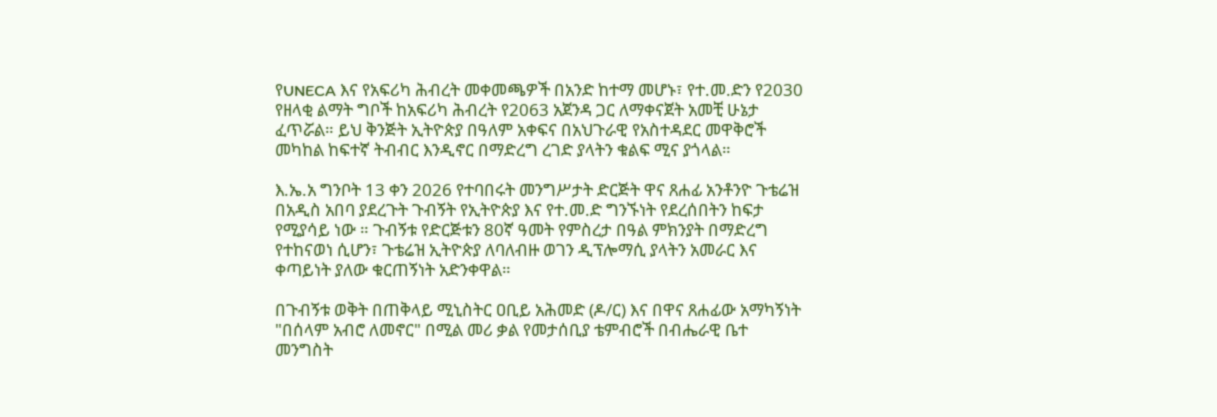የUNECA እና የአፍሪካ ሕብረት መቀመጫዎች በአንድ ከተማ መሆኑ፣ የተ.መ.ድን የ2030 የዘላቂ ልማት ግቦች ከአፍሪካ ሕብረት የ2063 አጀንዳ ጋር ለማቀናጀት አመቺ ሁኔታ ፈጥሯል። ይህ ቅንጅት ኢትዮጵያ በዓለም አቀፍና በአህጉራዊ የአስተዳደር መዋቅሮች መካከል ከፍተኛ ትብብር እንዲኖር በማድረግ ረገድ ያላትን ቁልፍ ሚና ያጎላል።

እ.ኤ.አ ግንቦት 13 ቀን 2026 የተባበሩት መንግሥታት ድርጅት ዋና ጸሐፊ አንቶንዮ ጉቴሬዝ በአዲስ አበባ ያደረጉት ጉብኝት የኢትዮጵያ እና የተ.መ.ድ ግንኙነት የደረሰበትን ከፍታ የሚያሳይ ነው ። ጉብኝቱ የድርጅቱን 80ኛ ዓመት የምስረታ በዓል ምክንያት በማድረግ የተከናወነ ሲሆን፣ ጉቴሬዝ ኢትዮጵያ ለባለብዙ ወገን ዲፕሎማሲ ያላትን አመራር እና ቀጣይነት ያለው ቁርጠኝነት አድንቀዋል።

በጉብኝቱ ወቅት በጠቅላይ ሚኒስትር ዐቢይ አሕመድ (ዶ/ር) እና በዋና ጸሐፊው አማካኝነት "በሰላም አብሮ ለመኖር" በሚል መሪ ቃል የመታሰቢያ ቴምብሮች በብሔራዊ ቤተ መንግስት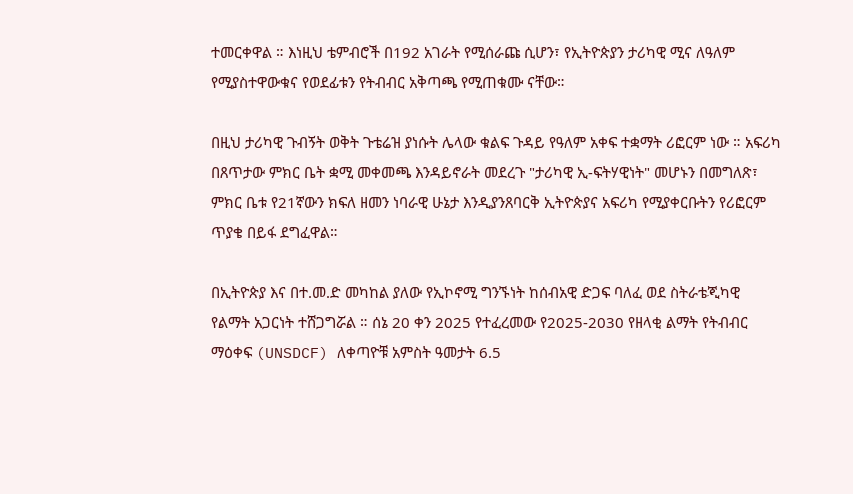ተመርቀዋል ። እነዚህ ቴምብሮች በ192 አገራት የሚሰራጩ ሲሆን፣ የኢትዮጵያን ታሪካዊ ሚና ለዓለም የሚያስተዋውቁና የወደፊቱን የትብብር አቅጣጫ የሚጠቁሙ ናቸው።

በዚህ ታሪካዊ ጉብኝት ወቅት ጉቴሬዝ ያነሱት ሌላው ቁልፍ ጉዳይ የዓለም አቀፍ ተቋማት ሪፎርም ነው ። አፍሪካ በጸጥታው ምክር ቤት ቋሚ መቀመጫ እንዳይኖራት መደረጉ "ታሪካዊ ኢ-ፍትሃዊነት" መሆኑን በመግለጽ፣ ምክር ቤቱ የ21ኛውን ክፍለ ዘመን ነባራዊ ሁኔታ እንዲያንጸባርቅ ኢትዮጵያና አፍሪካ የሚያቀርቡትን የሪፎርም ጥያቄ በይፋ ደግፈዋል።

በኢትዮጵያ እና በተ.መ.ድ መካከል ያለው የኢኮኖሚ ግንኙነት ከሰብአዊ ድጋፍ ባለፈ ወደ ስትራቴጂካዊ የልማት አጋርነት ተሸጋግሯል ። ሰኔ 20 ቀን 2025 የተፈረመው የ2025-2030 የዘላቂ ልማት የትብብር ማዕቀፍ (UNSDCF) ለቀጣዮቹ አምስት ዓመታት 6.5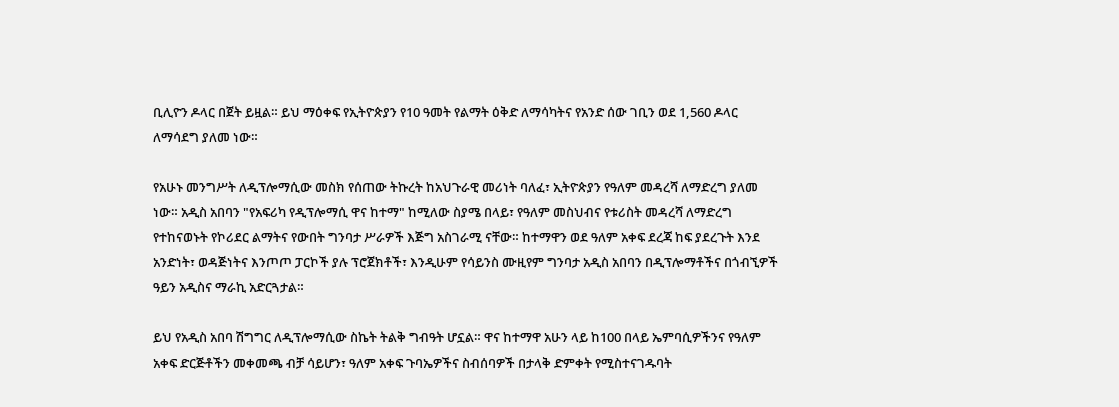ቢሊዮን ዶላር በጀት ይዟል። ይህ ማዕቀፍ የኢትዮጵያን የ10 ዓመት የልማት ዕቅድ ለማሳካትና የአንድ ሰው ገቢን ወደ 1,560 ዶላር ለማሳደግ ያለመ ነው።

የአሁኑ መንግሥት ለዲፕሎማሲው መስክ የሰጠው ትኩረት ከአህጉራዊ መሪነት ባለፈ፣ ኢትዮጵያን የዓለም መዳረሻ ለማድረግ ያለመ ነው። አዲስ አበባን "የአፍሪካ የዲፕሎማሲ ዋና ከተማ" ከሚለው ስያሜ በላይ፣ የዓለም መስህብና የቱሪስት መዳረሻ ለማድረግ የተከናወኑት የኮሪደር ልማትና የውበት ግንባታ ሥራዎች እጅግ አስገራሚ ናቸው። ከተማዋን ወደ ዓለም አቀፍ ደረጃ ከፍ ያደረጉት እንደ አንድነት፣ ወዳጅነትና እንጦጦ ፓርኮች ያሉ ፕሮጀክቶች፣ እንዲሁም የሳይንስ ሙዚየም ግንባታ አዲስ አበባን በዲፕሎማቶችና በጎብኚዎች ዓይን አዲስና ማራኪ አድርጓታል።

ይህ የአዲስ አበባ ሽግግር ለዲፕሎማሲው ስኬት ትልቅ ግብዓት ሆኗል። ዋና ከተማዋ አሁን ላይ ከ100 በላይ ኤምባሲዎችንና የዓለም አቀፍ ድርጅቶችን መቀመጫ ብቻ ሳይሆን፣ ዓለም አቀፍ ጉባኤዎችና ስብሰባዎች በታላቅ ድምቀት የሚስተናገዱባት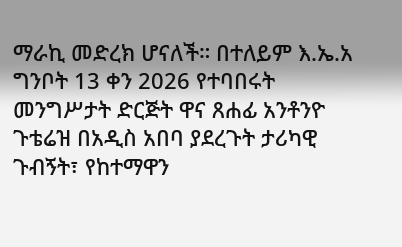ማራኪ መድረክ ሆናለች። በተለይም እ.ኤ.አ ግንቦት 13 ቀን 2026 የተባበሩት መንግሥታት ድርጅት ዋና ጸሐፊ አንቶንዮ ጉቴሬዝ በአዲስ አበባ ያደረጉት ታሪካዊ ጉብኝት፣ የከተማዋን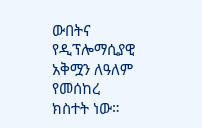ውበትና የዲፕሎማሲያዊ አቅሟን ለዓለም የመሰከረ ክስተት ነው።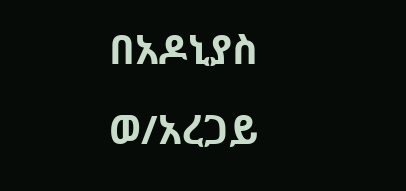በአዶኒያስ ወ/አረጋይ